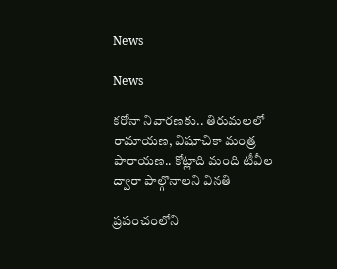News

News

కరోనా నివారణకు.. తిరుమలలో రామాయణ, విషూచికా మంత్ర పారాయణ.. కోట్లాది మంది టీవీల ద్వారా పాల్గొనాలని వినతి

ప్రపంచంలోని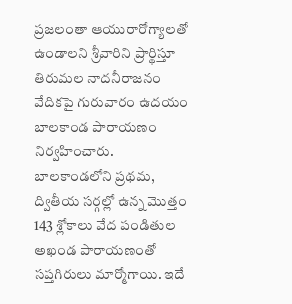ప్ర‌జ‌లంతా ఆయురారోగ్యాలతో ఉండాల‌ని శ్రీ‌వారిని ప్రార్థిస్తూ తిరుమ‌ల‌ నాద‌నీరాజ‌నం వేదిక‌పై గురు‌‌వారం ఉద‌యం బాలకాండ పారాయణం నిర్వహించారు. బాల‌కాండలోని ప్రథమ, ద్వితీయ సర్గల్లో ఉన్న మొత్తం 143 శ్లోకాలు వేద పండితుల అఖండ పారాయ‌ణంతో స‌ప్త‌గిరులు మార్మోగాయి. ఇదే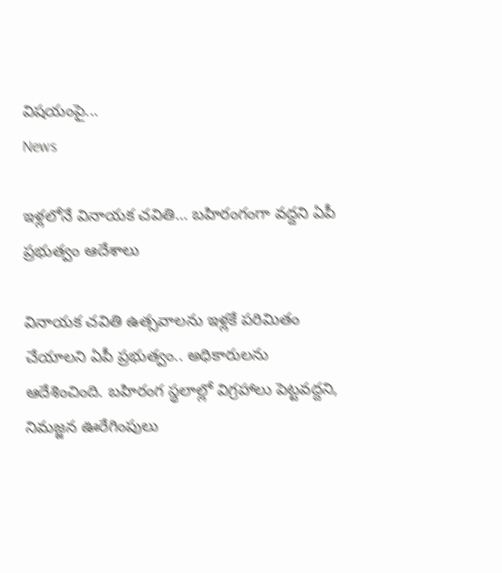విషయంపై...
News

ఇళ్లలోనే వినాయక చవితి… బహిరంగంగా వద్దని ఏపీ ప్రభుత్వం ఆదేశాలు

వినాయక చవితి ఉత్సవాలను ఇళ్లకే పరిమితం చేయాలని ఏపీ ప్రభుత్వం.. అధికారులను ఆదేశించింది. బహిరంగ‌ స్థలాల్లో విగ్రహాలు పెట్టవద్దని, నిమజ్జన ఊరేగింపులు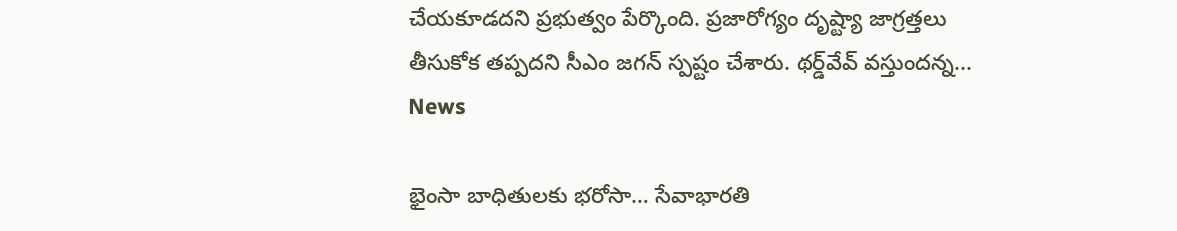చేయకూడదని ప్రభుత్వం పేర్కొంది. ప్రజారోగ్యం దృష్ట్యా జాగ్రత్తలు తీసుకోక తప్పదని సీఎం జగన్ స్పష్టం చేశారు. థర్డ్‌వేవ్‌ వస్తుందన్న...
News

భైంసా బాధితుల‌కు భ‌రోసా… సేవాభార‌తి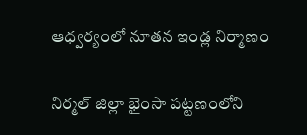ఆధ్వ‌ర్యంలో నూత‌న ఇండ్ల నిర్మాణం

నిర్మల్ జిల్లా భైంసా పట్టణంలోని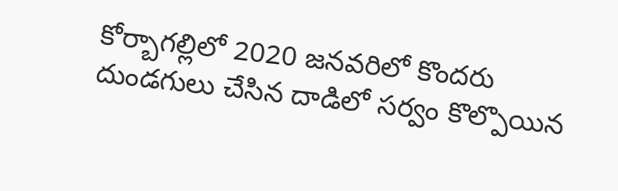కోర్బాగల్లిలో 2020 జ‌న‌వ‌రిలో కొందరు దుండగులు చేసిన దాడిలో స‌ర్వం కొల్పొయిన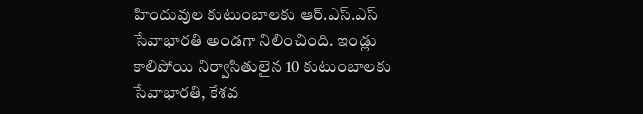హిందువుల కుటుంబాల‌కు ఆర్‌.ఎస్‌.ఎస్ సేవాభార‌తి అండ‌గా నిలించింది. ఇండ్లు కాలిపోయి నిర్వాసితులైన 10 కుటుంబాల‌కు సేవాభార‌తి, కేశ‌వ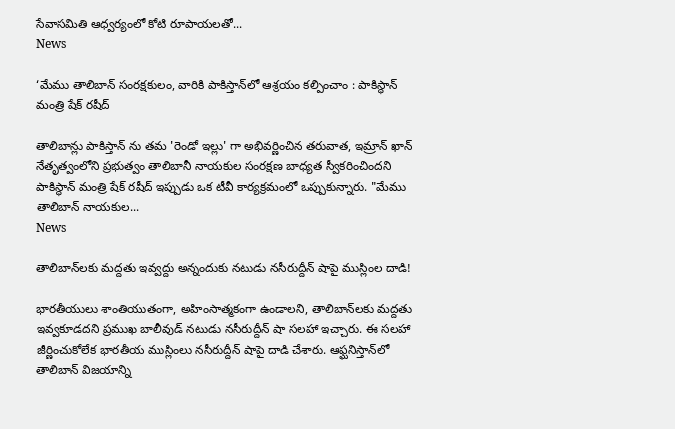సేవాస‌మితి ఆధ్వ‌ర్యంలో కోటి రూపాయ‌ల‌తో...
News

‘మేము తాలిబాన్ సంరక్షకులం, వారికి పాకిస్తాన్‌లో ఆశ్రయం కల్పించాం : పాకిస్థాన్ మంత్రి షేక్ రషీద్

తాలిబాన్లు పాకిస్తాన్ ‌ను తమ 'రెండో ఇల్లు' గా అభివర్ణించిన తరువాత, ఇమ్రాన్ ఖాన్ నేతృత్వంలోని ప్రభుత్వం తాలిబానీ నాయకుల సంరక్షణ బాధ్యత స్వీకరించిందని పాకిస్థాన్ మంత్రి షేక్ రషీద్ ఇప్పుడు ఒక టీవీ కార్యక్రమంలో ఒప్పుకున్నారు. "మేము తాలిబాన్ నాయకుల...
News

తాలిబాన్‌లకు మద్దతు ఇవ్వద్దు అన్నందుకు నటుడు నసీరుద్దీన్ షాపై ముస్లింల దాడి!

భార‌తీయులు శాంతియుతంగా, అహింసాత్మకంగా ఉండాలని, తాలిబాన్‌లకు మద్దతు ఇవ్వకూడదని ప్రముఖ బాలీవుడ్ నటుడు నసీరుద్దీన్ షా స‌ల‌హా ఇచ్చారు. ఈ స‌ల‌హా జీర్ణించుకోలేక భారతీయ ముస్లింలు నసీరుద్దీన్ షాపై దాడి చేశారు. ఆఫ్ఘనిస్తాన్‌లో తాలిబాన్ విజయాన్ని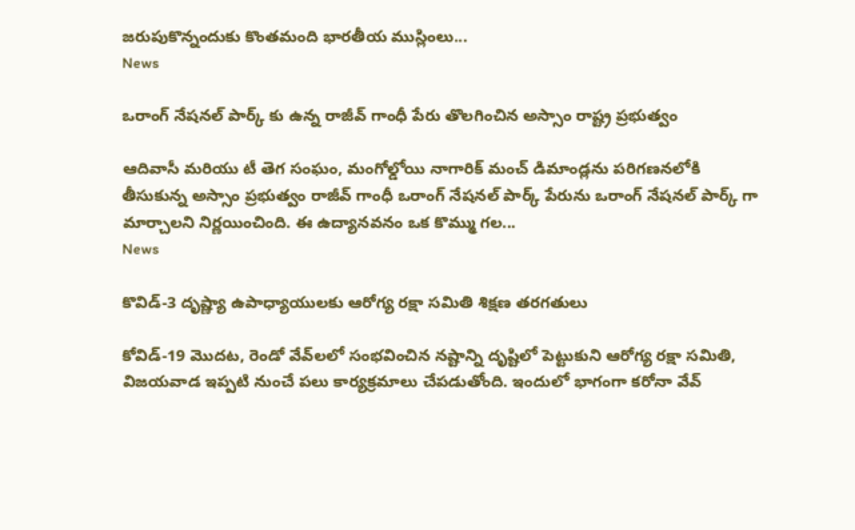జరుపుకొన్నందుకు కొంతమంది భారతీయ ముస్లింలు...
News

ఒరాంగ్ నేషనల్ పార్క్ కు ఉన్న రాజీవ్ గాంధీ పేరు తొల‌గించిన అస్సాం రాష్ట్ర ప్రభుత్వం

ఆదివాసీ మరియు టీ తెగ సంఘం, మంగోల్డోయి నాగారిక్ మంచ్ డిమాండ్లను పరిగణనలోకి తీసుకున్న అస్సాం ప్రభుత్వం రాజీవ్ గాంధీ ఒరాంగ్ నేషనల్ పార్క్ పేరును ఒరాంగ్ నేషనల్ పార్క్ గా మార్చాలని నిర్ణయించింది. ఈ ఉద్యానవనం ఒక కొమ్ము గల...
News

కొవిడ్‌-3 దృష్ణ్యా ఉపాధ్యాయులకు ఆరోగ్య రక్షా సమితి శిక్షణ తరగతులు

కోవిడ్‌-19 మొద‌ట‌, రెండో వేవ్‌లలో సంభ‌వించిన న‌ష్టాన్ని దృష్టిలో పెట్టుకుని ఆరోగ్య ర‌క్షా స‌మితి, విజ‌య‌వాడ‌ ఇప్ప‌టి నుంచే ప‌లు కార్య‌క్ర‌మాలు చేప‌డుతోంది. ఇందులో భాగంగా క‌రోనా వేవ్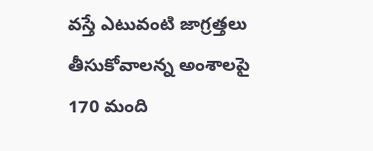వ‌స్తే ఎటువంటి జాగ్ర‌త్త‌లు తీసుకోవాల‌న్న అంశాల‌పై 170 మంది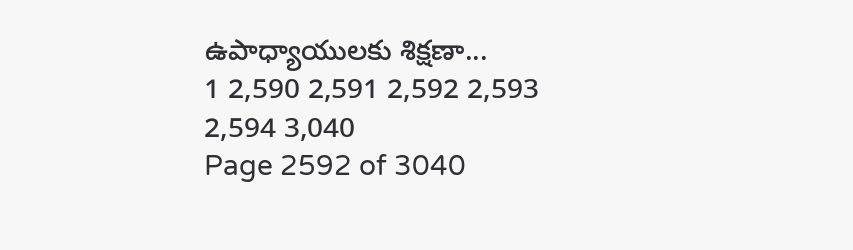ఉపాధ్యాయుల‌కు శిక్ష‌ణా...
1 2,590 2,591 2,592 2,593 2,594 3,040
Page 2592 of 3040